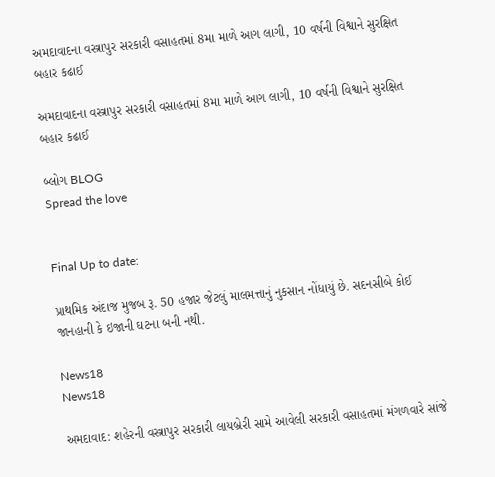અમદાવાદના વસ્ત્રાપુર સરકારી વસાહતમાં 8મા માળે આગ લાગી, 10 વર્ષની વિશ્વાને સુરક્ષિત બહાર કઢાઈ

અમદાવાદના વસ્ત્રાપુર સરકારી વસાહતમાં 8મા માળે આગ લાગી, 10 વર્ષની વિશ્વાને સુરક્ષિત બહાર કઢાઈ

બ્લોગ BLOG
Spread the love


Final Up to date:

પ્રાથમિક અંદાજ મુજબ રૂ. 50 હજાર જેટલું માલમત્તાનું નુકસાન નોંધાયું છે. સદનસીબે કોઈ જાનહાની કે ઇજાની ઘટના બની નથી.

News18
News18

અમદાવાદ: શહેરની વસ્ત્રાપુર સરકારી લાયબ્રેરી સામે આવેલી સરકારી વસાહતમાં મંગળવારે સાંજે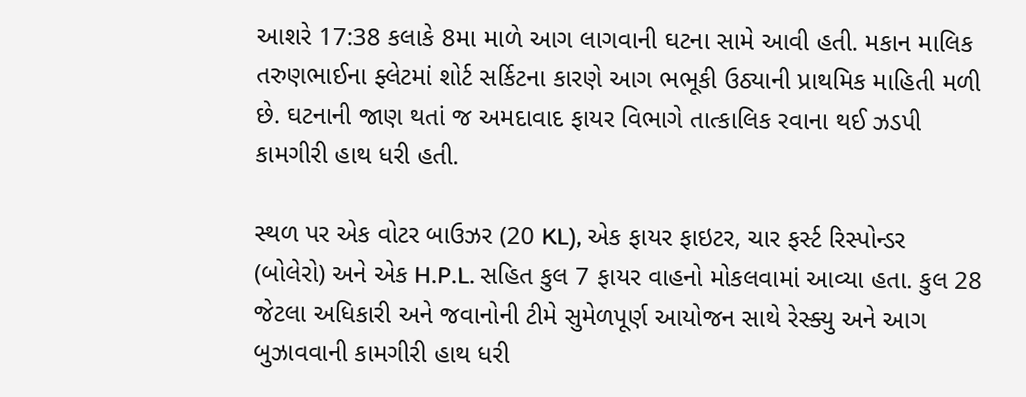આશરે 17:38 કલાકે 8મા માળે આગ લાગવાની ઘટના સામે આવી હતી. મકાન માલિક તરુણભાઈના ફ્લેટમાં શોર્ટ સર્કિટના કારણે આગ ભભૂકી ઉઠ્યાની પ્રાથમિક માહિતી મળી છે. ઘટનાની જાણ થતાં જ અમદાવાદ ફાયર વિભાગે તાત્કાલિક રવાના થઈ ઝડપી કામગીરી હાથ ધરી હતી.

સ્થળ પર એક વોટર બાઉઝર (20 KL), એક ફાયર ફાઇટર, ચાર ફર્સ્ટ રિસ્પોન્ડર (બોલેરો) અને એક H.P.L. સહિત કુલ 7 ફાયર વાહનો મોકલવામાં આવ્યા હતા. કુલ 28 જેટલા અધિકારી અને જવાનોની ટીમે સુમેળપૂર્ણ આયોજન સાથે રેસ્ક્યુ અને આગ બુઝાવવાની કામગીરી હાથ ધરી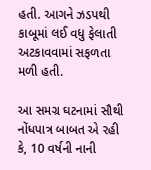હતી. આગને ઝડપથી કાબૂમાં લઈ વધુ ફેલાતી અટકાવવામાં સફળતા મળી હતી.

આ સમગ્ર ઘટનામાં સૌથી નોંધપાત્ર બાબત એ રહી કે, 10 વર્ષની નાની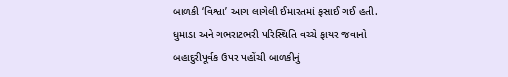બાળકી ‘વિશ્વા’ આગ લાગેલી ઈમારતમાં ફસાઈ ગઈ હતી. ધુમાડા અને ગભરાટભરી પરિસ્થિતિ વચ્ચે ફાયર જવાનો બહાદુરીપૂર્વક ઉપર પહોંચી બાળકીનું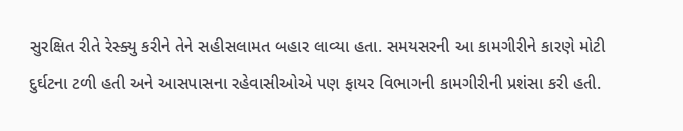સુરક્ષિત રીતે રેસ્ક્યુ કરીને તેને સહીસલામત બહાર લાવ્યા હતા. સમયસરની આ કામગીરીને કારણે મોટી દુર્ઘટના ટળી હતી અને આસપાસના રહેવાસીઓએ પણ ફાયર વિભાગની કામગીરીની પ્રશંસા કરી હતી.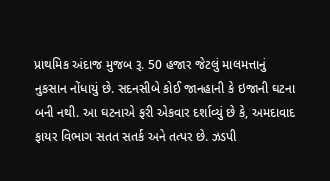પ્રાથમિક અંદાજ મુજબ રૂ. 50 હજાર જેટલું માલમત્તાનું નુકસાન નોંધાયું છે. સદનસીબે કોઈ જાનહાની કે ઇજાની ઘટના બની નથી. આ ઘટનાએ ફરી એકવાર દર્શાવ્યું છે કે, અમદાવાદ ફાયર વિભાગ સતત સતર્ક અને તત્પર છે. ઝડપી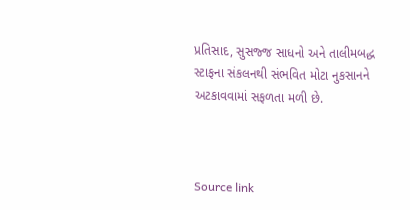પ્રતિસાદ, સુસજ્જ સાધનો અને તાલીમબદ્ધ સ્ટાફના સંકલનથી સંભવિત મોટા નુકસાનને અટકાવવામાં સફળતા મળી છે.



Source link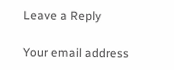Leave a Reply

Your email address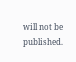will not be published.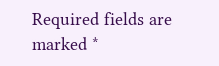Required fields are marked *